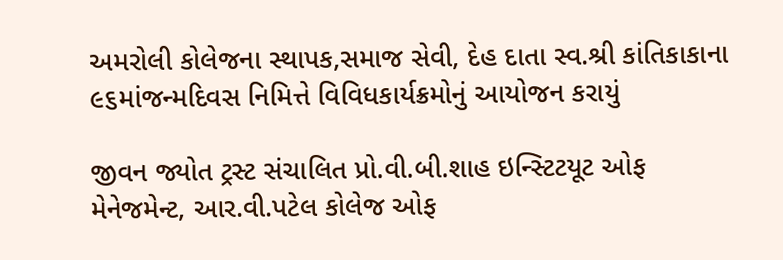અમરોલી કોલેજના સ્થાપક,સમાજ સેવી, દેહ દાતા સ્વ.શ્રી કાંતિકાકાના ૯૬માંજન્મદિવસ નિમિત્તે વિવિધકાર્યક્રમોનું આયોજન કરાયું

જીવન જ્યોત ટ્રસ્ટ સંચાલિત પ્રો.વી.બી.શાહ ઇન્સ્ટિટયૂટ ઓફ મેનેજમેન્ટ, આર.વી.પટેલ કોલેજ ઓફ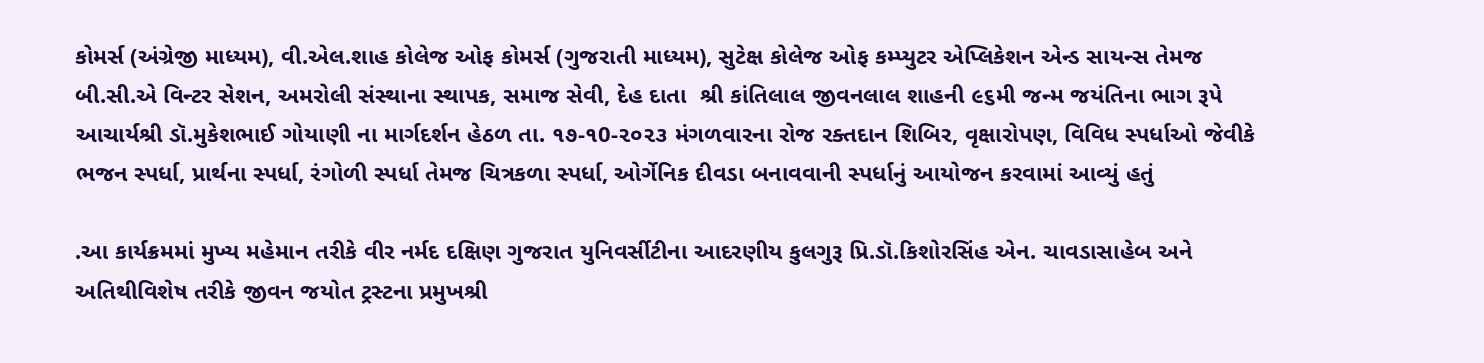કોમર્સ (અંગ્રેજી માધ્યમ), વી.એલ.શાહ કોલેજ ઓફ કોમર્સ (ગુજરાતી માધ્યમ), સુટેક્ષ કોલેજ ઓફ કમ્પ્યુટર એપ્લિકેશન એન્ડ સાયન્સ તેમજ બી.સી.એ વિન્ટર સેશન, અમરોલી સંસ્થાના સ્થાપક, સમાજ સેવી, દેહ દાતા  શ્રી કાંતિલાલ જીવનલાલ શાહની ૯૬મી જન્મ જયંતિના ભાગ રૂપે આચાર્યશ્રી ડૉ.મુકેશભાઈ ગોયાણી ના માર્ગદર્શન હેઠળ તા. ૧૭-૧0-૨૦૨૩ મંગળવારના રોજ રક્તદાન શિબિર, વૃક્ષારોપણ, વિવિધ સ્પર્ધાઓ જેવીકે ભજન સ્પર્ધા, પ્રાર્થના સ્પર્ધા, રંગોળી સ્પર્ધા તેમજ ચિત્રકળા સ્પર્ધા, ઓર્ગેનિક દીવડા બનાવવાની સ્પર્ધાનું આયોજન કરવામાં આવ્યું હતું

.આ કાર્યક્રમમાં મુખ્ય મહેમાન તરીકે વીર નર્મદ દક્ષિણ ગુજરાત યુનિવર્સીટીના આદરણીય કુલગુરૂ પ્રિ.ડૉ.કિશોરસિંહ એન. ચાવડાસાહેબ અને અતિથીવિશેષ તરીકે જીવન જયોત ટ્રસ્ટના પ્રમુખશ્રી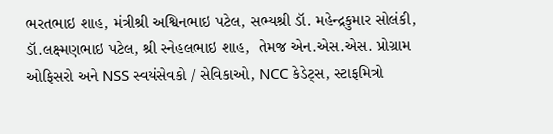ભરતભાઇ શાહ, મંત્રીશ્રી અશ્વિનભાઇ પટેલ, સભ્યશ્રી ડૉ. મહેન્દ્રકુમાર સોલંકી, ડૉ.લક્ષ્મણભાઇ પટેલ, શ્રી સ્નેહલભાઇ શાહ,  તેમજ એન.એસ.એસ. પ્રોગ્રામ ઓફિસરો અને NSS સ્વયંસેવકો / સેવિકાઓ, NCC કેડેટ્સ, સ્ટાફમિત્રો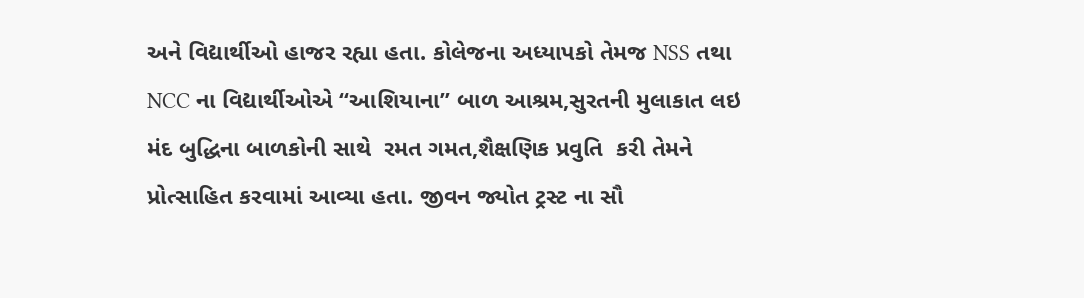અને વિદ્યાર્થીઓ હાજર રહ્યા હતા. કોલેજના અધ્યાપકો તેમજ NSS તથા NCC ના વિદ્યાર્થીઓએ “આશિયાના” બાળ આશ્રમ,સુરતની મુલાકાત લઇ મંદ બુદ્ધિના બાળકોની સાથે  રમત ગમત,શૈક્ષણિક પ્રવુતિ  કરી તેમને  પ્રોત્સાહિત કરવામાં આવ્યા હતા. જીવન જ્યોત ટ્રસ્ટ ના સૌ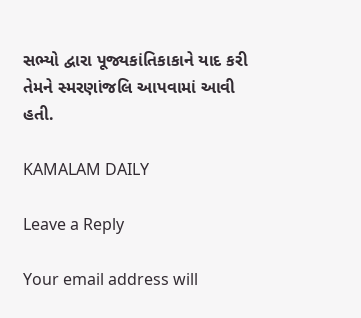સભ્યો દ્વારા પૂજ્યકાંતિકાકાને યાદ કરી તેમને સ્મરણાંજલિ આપવામાં આવી હતી.

KAMALAM DAILY

Leave a Reply

Your email address will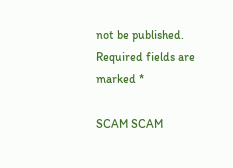not be published. Required fields are marked *

SCAM SCAM